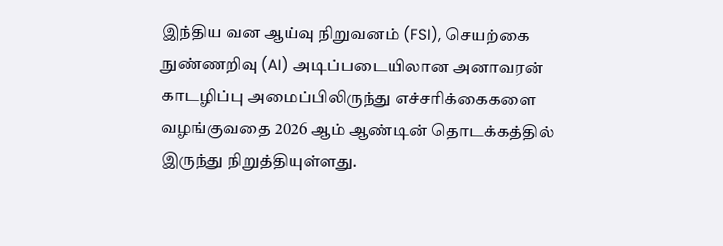இந்திய வன ஆய்வு நிறுவனம் (FSI), செயற்கை நுண்ணறிவு (AI) அடிப்படையிலான அனாவரன் காடழிப்பு அமைப்பிலிருந்து எச்சரிக்கைகளை வழங்குவதை 2026 ஆம் ஆண்டின் தொடக்கத்தில் இருந்து நிறுத்தியுள்ளது.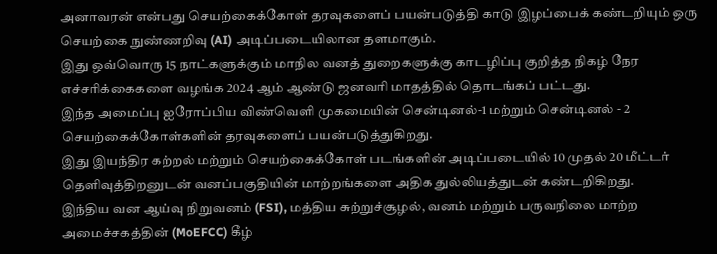அனாவரன் என்பது செயற்கைக்கோள் தரவுகளைப் பயன்படுத்தி காடு இழப்பைக் கண்டறியும் ஒரு செயற்கை நுண்ணறிவு (AI) அடிப்படையிலான தளமாகும்.
இது ஒவ்வொரு 15 நாட்களுக்கும் மாநில வனத் துறைகளுக்கு காடழிப்பு குறித்த நிகழ் நேர எச்சரிக்கைகளை வழங்க 2024 ஆம் ஆண்டு ஜனவரி மாதத்தில் தொடங்கப் பட்டது.
இந்த அமைப்பு ஐரோப்பிய விண்வெளி முகமையின் சென்டினல்-1 மற்றும் சென்டினல் - 2 செயற்கைக்கோள்களின் தரவுகளைப் பயன்படுத்துகிறது.
இது இயந்திர கற்றல் மற்றும் செயற்கைக்கோள் படங்களின் அடிப்படையில் 10 முதல் 20 மீட்டர் தெளிவுத்திறனுடன் வனப்பகுதியின் மாற்றங்களை அதிக துல்லியத்துடன் கண்டறிகிறது.
இந்திய வன ஆய்வு நிறுவனம் (FSI), மத்திய சுற்றுச்சூழல், வனம் மற்றும் பருவநிலை மாற்ற அமைச்சகத்தின் (MoEFCC) கீழ்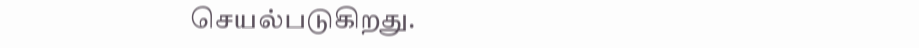செயல்படுகிறது.